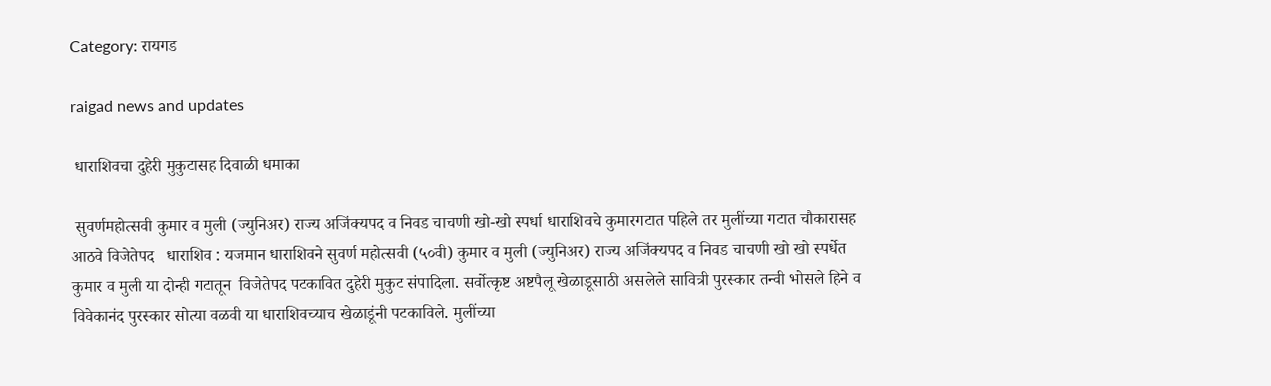Category: रायगड

raigad news and updates

 धाराशिवचा दुहेरी मुकुटासह दिवाळी धमाका

 सुवर्णमहोत्सवी कुमार व मुली (ज्युनिअर) राज्य अजिंक्यपद व निवड चाचणी खो-खो स्पर्धा धाराशिवचे कुमारगटात पहिले तर मुलींच्या गटात चौकारासह आठवे विजेतेपद   धाराशिव : यजमान धाराशिवने सुवर्ण महोत्सवी (५०वी) कुमार व मुली (ज्युनिअर) राज्य अजिंक्यपद व निवड चाचणी खो खो स्पर्धेत कुमार व मुली या दोन्ही गटातून  विजेतेपद पटकावित दुहेरी मुकुट संपादिला. सर्वोत्कृष्ट अष्टपैलू खेळाडूसाठी असलेले सावित्री पुरस्कार तन्वी भोसले हिने व विवेकानंद पुरस्कार सोत्या वळवी या धाराशिवच्याच खेळाडूंनी पटकाविले. मुलींच्या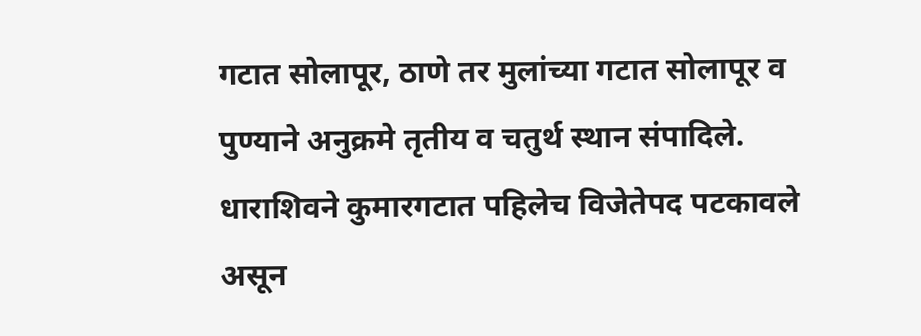गटात सोलापूर, ठाणे तर मुलांच्या गटात सोलापूर व पुण्याने अनुक्रमे तृतीय व चतुर्थ स्थान संपादिले. धाराशिवने कुमारगटात पहिलेच विजेतेपद पटकावले असून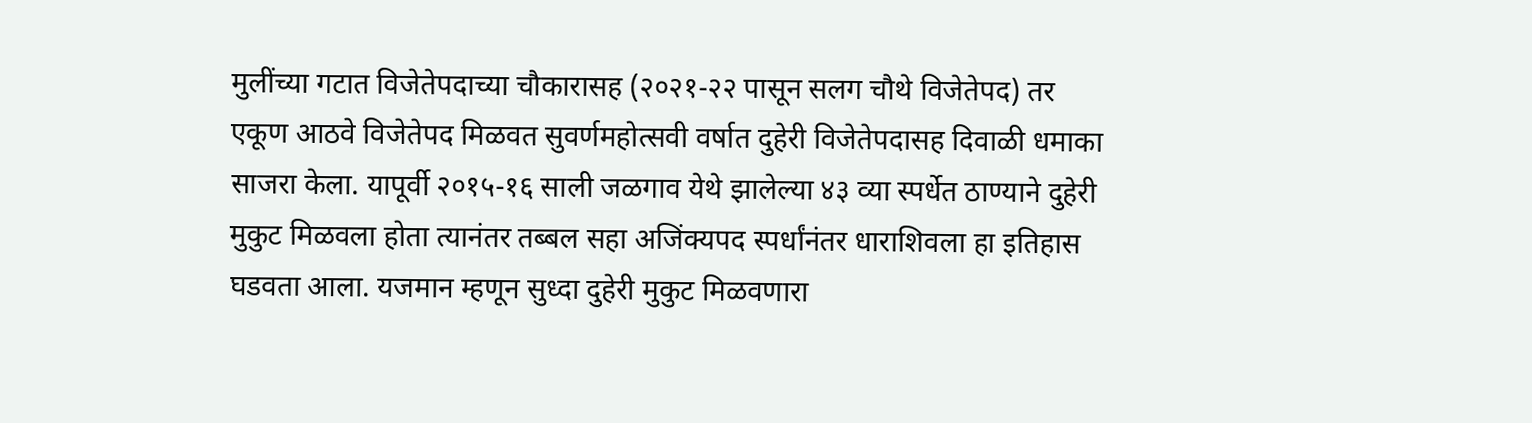मुलींच्या गटात विजेतेपदाच्या चौकारासह (२०२१-२२ पासून सलग चौथे विजेतेपद) तर एकूण आठवे विजेतेपद मिळवत सुवर्णमहोत्सवी वर्षात दुहेरी विजेतेपदासह दिवाळी धमाका साजरा केला. यापूर्वी २०१५-१६ साली जळगाव येथे झालेल्या ४३ व्या स्पर्धेत ठाण्याने दुहेरी मुकुट मिळवला होता त्यानंतर तब्बल सहा अजिंक्यपद स्पर्धांनंतर धाराशिवला हा इतिहास घडवता आला. यजमान म्हणून सुध्दा दुहेरी मुकुट मिळवणारा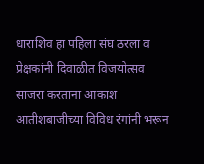धाराशिव हा पहिला संघ ठरला व प्रेक्षकांनी दिवाळीत विजयोत्सव साजरा करताना आकाश आतीशबाजीच्या विविध रंगांनी भरून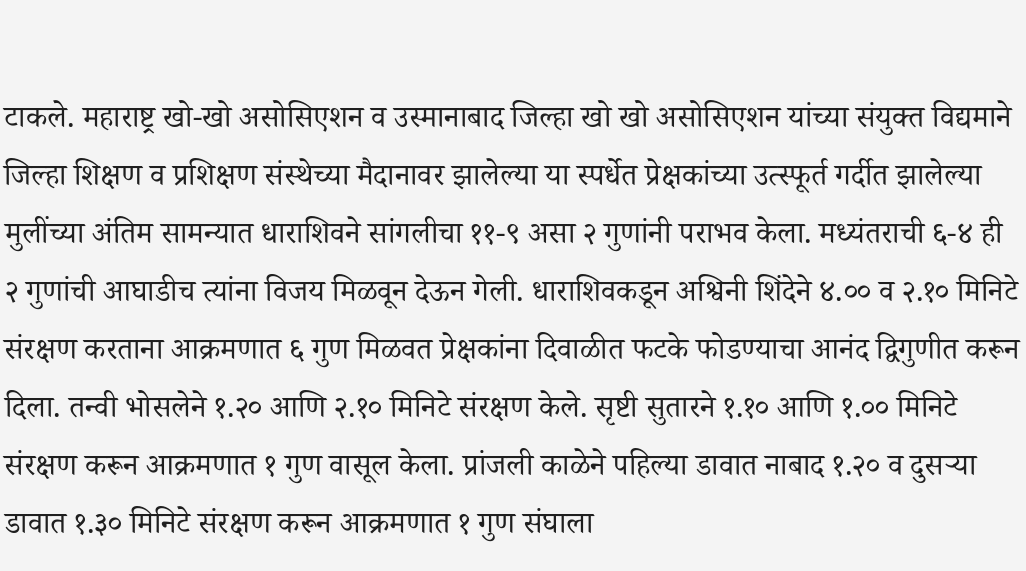टाकले. महाराष्ट्र खो-खो असोसिएशन व उस्मानाबाद जिल्हा खो खो असोसिएशन यांच्या संयुक्त विद्यमाने जिल्हा शिक्षण व प्रशिक्षण संस्थेच्या मैदानावर झालेल्या या स्पर्धेत प्रेक्षकांच्या उत्स्फूर्त गर्दीत झालेल्या मुलींच्या अंतिम सामन्यात धाराशिवने सांगलीचा ११-९ असा २ गुणांनी पराभव केला. मध्यंतराची ६-४ ही २ गुणांची आघाडीच त्यांना विजय मिळवून देऊन गेली. धाराशिवकडून अश्विनी शिंदेने ४.०० व २.१० मिनिटे संरक्षण करताना आक्रमणात ६ गुण मिळवत प्रेक्षकांना दिवाळीत फटके फोडण्याचा आनंद द्विगुणीत करून दिला. तन्वी भोसलेने १.२० आणि २.१० मिनिटे संरक्षण केले. सृष्टी सुतारने १.१० आणि १.०० मिनिटे संरक्षण करून आक्रमणात १ गुण वासूल केला. प्रांजली काळेने पहिल्या डावात नाबाद १.२० व दुसऱ्या डावात १.३० मिनिटे संरक्षण करून आक्रमणात १ गुण संघाला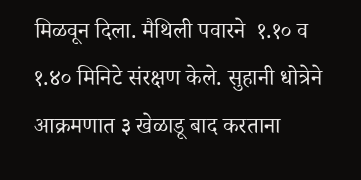मिळवून दिला. मैथिली पवारने  १.१० व १.४० मिनिटे संरक्षण केले. सुहानी धोत्रेने आक्रमणात ३ खेळाडू बाद करताना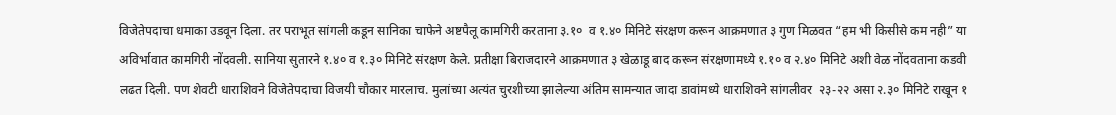विजेतेपदाचा धमाका उडवून दिला. तर पराभूत सांगली कडून सानिका चाफेने अष्टपैलू कामगिरी करताना ३.१०  व १.४० मिनिटे संरक्षण करून आक्रमणात ३ गुण मिळवत “हम भी किसीसे कम नही” या अविर्भावात कामगिरी नोंदवली. सानिया सुतारने १.४० व १.३० मिनिटे संरक्षण केले. प्रतीक्षा बिराजदारने आक्रमणात ३ खेळाडू बाद करून संरक्षणामध्ये १.१० व २.४० मिनिटे अशी वेळ नोंदवताना कडवी लढत दिली. पण शेवटी धाराशिवने विजेतेपदाचा विजयी चौकार मारलाच. मुलांच्या अत्यंत चुरशीच्या झालेल्या अंतिम सामन्यात जादा डावांमध्ये धाराशिवने सांगलीवर  २३-२२ असा २.३० मिनिटे राखून १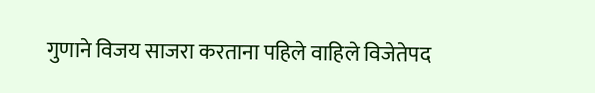गुणाने विजय साजरा करताना पहिले वाहिले विजेतेपद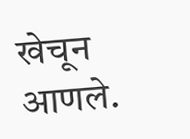खेचून आणले.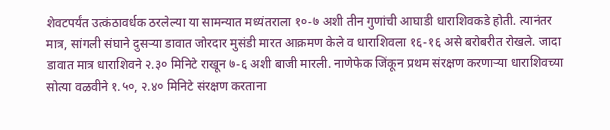शेवटपर्यंत उत्कंठावर्धक ठरलेल्या या सामन्यात मध्यंतराला १०-७ अशी तीन गुणांची आघाडी धाराशिवकडे होती. त्यानंतर मात्र, सांगली संघाने दुसऱ्या डावात जोरदार मुसंडी मारत आक्रमण केले व धाराशिवला १६-१६ असे बरोबरीत रोखले. जादा डावात मात्र धाराशिवने २.३० मिनिटे राखून ७-६ अशी बाजी मारली. नाणेफेक जिंकून प्रथम संरक्षण करणाऱ्या धाराशिवच्या सोत्या वळवीने १.५०, २.४० मिनिटे संरक्षण करताना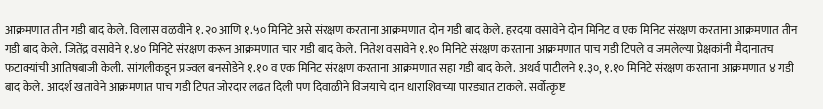आक्रमणात तीन गडी बाद केले. विलास वळवीने १.२० आणि १.५० मिनिटे असे संरक्षण करताना आक्रमणात दोन गडी बाद केले. हरदया वसावेने दोन मिनिट व एक मिनिट संरक्षण करताना आक्रमणात तीन गडी बाद केले. जितेंद्र वसावेने १.४० मिनिटे संरक्षण करून आक्रमणात चार गडी बाद केले. नितेश वसावेने १.१० मिनिटे संरक्षण करताना आक्रमणात पाच गडी टिपले व जमलेल्या प्रेक्षकांनी मैदानातच फटाक्यांची आतिषबाजी केली. सांगलीकडून प्रज्वल बनसोडेने १.१० व एक मिनिट संरक्षण करताना आक्रमणात सहा गडी बाद केले. अथर्व पाटीलने १.३०, १.१० मिनिटे संरक्षण करताना आक्रमणात ४ गडी बाद केले. आदर्श खतावेने आक्रमणात पाच गडी टिपत जोरदार लढत दिली पण दिवाळीने विजयाचे दान धाराशिवच्या पारड्यात टाकले. सर्वोत्कृष्ट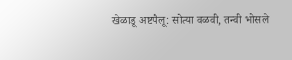खेळाडू अष्टपैलू: सोत्या वळवी, तन्वी भोसले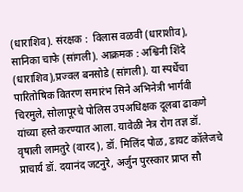(धाराशिव). संरक्षक :  विलास वळवी (धाराशीव), सानिका चाफे (सांगली). आक्रमक : अश्विनी शिंदे (धाराशिव),प्रज्वल बनसोडे (सांगली). या स्पर्धेचा पारितोषिक वितरण समारंभ सिने अभिनेत्री भार्गवी चिरमुले, सोलापूरचे पोलिस उपअधिक्षक दूलबा ढाकणे  यांच्या हस्ते करण्यात आला. यावेळी नेत्र रोग तज्ञ डॉ. वृषाली लामतुरे (वारद), डॉ. मिलिंद पोळ, डायट कॉलेजचे प्राचार्य डॉ. दयानंद जटनुरे, अर्जुन पुरस्कार प्राप्त सौ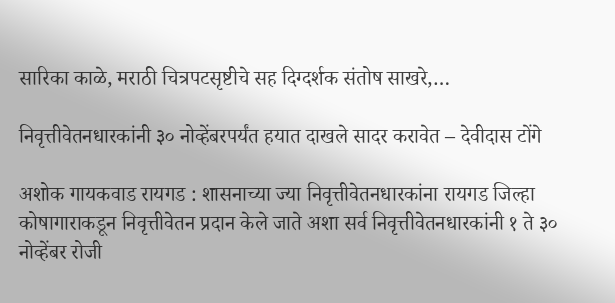सारिका काळे, मराठी चित्रपटसृष्टीचे सह दिग्दर्शक संतोष साखरे,…

निवृत्तीवेतनधारकांनी ३० नोव्हेंबरपर्यंत हयात दाखले सादर करावेत – देवीदास टोंगे

अशोक गायकवाड रायगड : शासनाच्या ज्या निवृत्तीवेतनधारकांना रायगड जिल्हा कोषागाराकडून निवृत्तीवेतन प्रदान केले जाते अशा सर्व निवृत्तीवेतनधारकांनी १ ते ३० नोव्हेंबर रोजी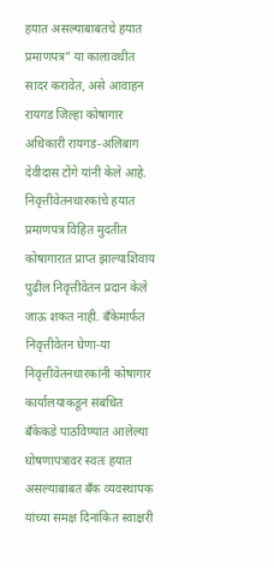हयात असल्याबाबतचे हयात प्रमाणपत्र” या कालावधीत सादर करावेत, असे आवाहन रायगड जिल्हा कोषागार अधिकारी रायगड-अलिबाग देवीदास टोंगे यांनी केले आहे. निवृत्तीवेतनधारकांचे हयात प्रमाणपत्र विहित मुदतीत कोषागारात प्राप्त झाल्याशिवाय पुढील निवृत्तीवेतन प्रदान केले जाऊ शकत नाही. बँकेमार्फत निवृत्तीवेतन घेणा-या निवृत्तीवेतनधारकांनी कोषागार कार्यालयाकडून संबंधित बँकेकडे पाठविण्यात आलेल्या घोषणापत्रावर स्वतः हयात असल्याबाबत बँक व्यवस्थापक यांच्या समक्ष दिनांकित स्वाक्षरी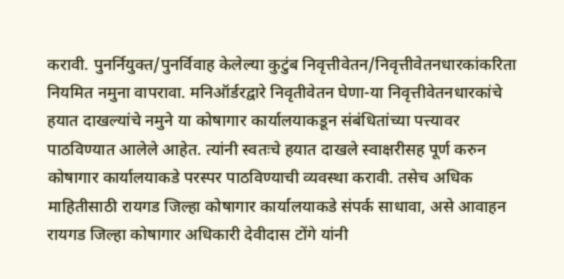करावी. पुनर्नियुक्त/पुनर्विवाह केलेल्या कुटुंब निवृत्तीवेतन/निवृत्तीवेतनधारकांकरिता नियमित नमुना वापरावा. मनिऑर्डरद्वारे निवृतीवेतन घेणा-या निवृत्तीवेतनधारकांचे हयात दाखल्यांचे नमुने या कोषागार कार्यालयाकडून संबंधितांच्या पत्त्यावर पाठविण्यात आलेले आहेत. त्यांनी स्वतःचे हयात दाखले स्वाक्षरीसह पूर्ण करुन कोषागार कार्यालयाकडे परस्पर पाठविण्याची व्यवस्था करावी. तसेच अधिक माहितीसाठी रायगड जिल्हा कोषागार कार्यालयाकडे संपर्क साधावा, असे आवाहन रायगड जिल्हा कोषागार अधिकारी देवीदास टोंगे यांनी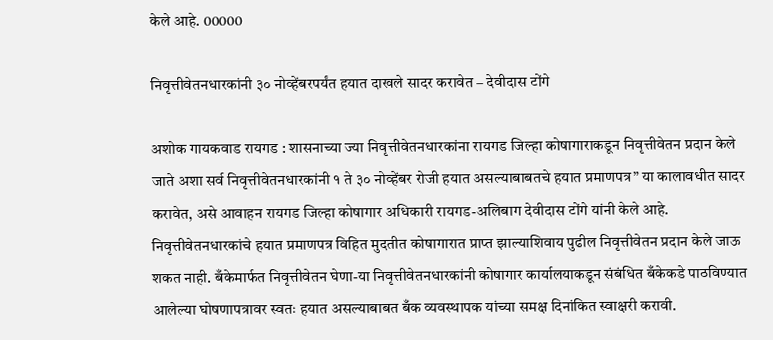केले आहे. 00000

निवृत्तीवेतनधारकांनी ३० नोव्हेंबरपर्यंत हयात दाखले सादर करावेत – देवीदास टोंगे

अशोक गायकवाड रायगड : शासनाच्या ज्या निवृत्तीवेतनधारकांना रायगड जिल्हा कोषागाराकडून निवृत्तीवेतन प्रदान केले जाते अशा सर्व निवृत्तीवेतनधारकांनी १ ते ३० नोव्हेंबर रोजी हयात असल्याबाबतचे हयात प्रमाणपत्र” या कालावधीत सादर करावेत, असे आवाहन रायगड जिल्हा कोषागार अधिकारी रायगड-अलिबाग देवीदास टोंगे यांनी केले आहे. निवृत्तीवेतनधारकांचे हयात प्रमाणपत्र विहित मुदतीत कोषागारात प्राप्त झाल्याशिवाय पुढील निवृत्तीवेतन प्रदान केले जाऊ शकत नाही. बँकेमार्फत निवृत्तीवेतन घेणा-या निवृत्तीवेतनधारकांनी कोषागार कार्यालयाकडून संबंधित बँकेकडे पाठविण्यात आलेल्या घोषणापत्रावर स्वतः हयात असल्याबाबत बँक व्यवस्थापक यांच्या समक्ष दिनांकित स्वाक्षरी करावी.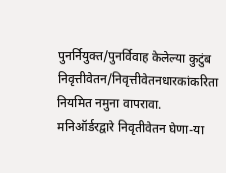पुनर्नियुक्त/पुनर्विवाह केलेल्या कुटुंब निवृत्तीवेतन/निवृत्तीवेतनधारकांकरिता नियमित नमुना वापरावा. मनिऑर्डरद्वारे निवृतीवेतन घेणा-या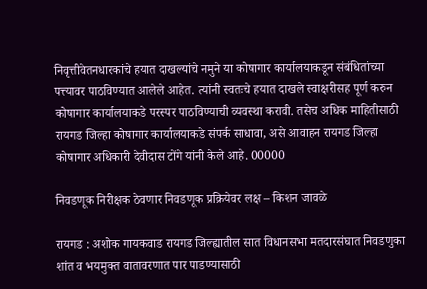निवृत्तीवेतनधारकांचे हयात दाखल्यांचे नमुने या कोषागार कार्यालयाकडून संबंधितांच्या पत्त्यावर पाठविण्यात आलेले आहेत. त्यांनी स्वतःचे हयात दाखले स्वाक्षरीसह पूर्ण करुन कोषागार कार्यालयाकडे परस्पर पाठविण्याची व्यवस्था करावी. तसेच अधिक माहितीसाठी रायगड जिल्हा कोषागार कार्यालयाकडे संपर्क साधावा, असे आवाहन रायगड जिल्हा कोषागार अधिकारी देवीदास टोंगे यांनी केले आहे. 00000

निवडणूक निरीक्षक ठेवणार निवडणूक प्रक्रियेवर लक्ष – किशन जावळे

रायगड : अशोक गायकवाड रायगड जिल्ह्यातील सात विधानसभा मतदारसंघात निवडणुका शांत व भयमुक्त वातावरणात पार पाडण्यासाठी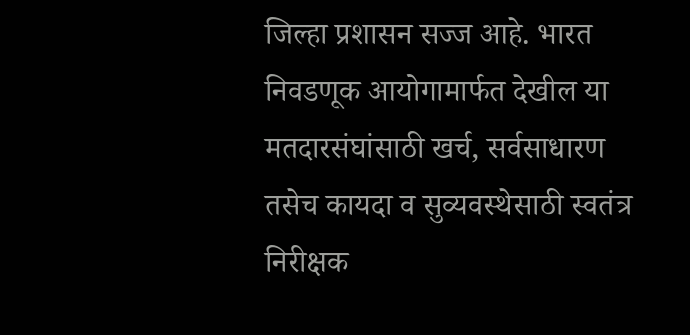जिल्हा प्रशासन सज्ज आहे. भारत निवडणूक आयोगामार्फत देखील या मतदारसंघांसाठी खर्च, सर्वसाधारण तसेच कायदा व सुव्यवस्थेसाठी स्वतंत्र निरीक्षक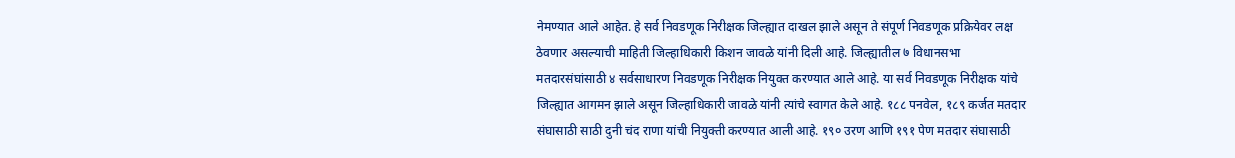नेमण्यात आले आहेत. हे सर्व निवडणूक निरीक्षक जिल्ह्यात दाखल झाले असून ते संपूर्ण निवडणूक प्रक्रियेवर लक्ष ठेवणार असल्याची माहिती जिल्हाधिकारी किशन जावळे यांनी दिली आहे. जिल्ह्यातील ७ विधानसभा मतदारसंघांसाठी ४ सर्वसाधारण निवडणूक निरीक्षक नियुक्त करण्यात आले आहे. या सर्व निवडणूक निरीक्षक यांचे जिल्ह्यात आगमन झाले असून जिल्हाधिकारी जावळे यांनी त्यांचे स्वागत केले आहे. १८८ पनवेल, १८९ कर्जत मतदार संघासाठी साठी दुनी चंद राणा यांची नियुक्ती करण्यात आली आहे. १९० उरण आणि १९१ पेण मतदार संघासाठी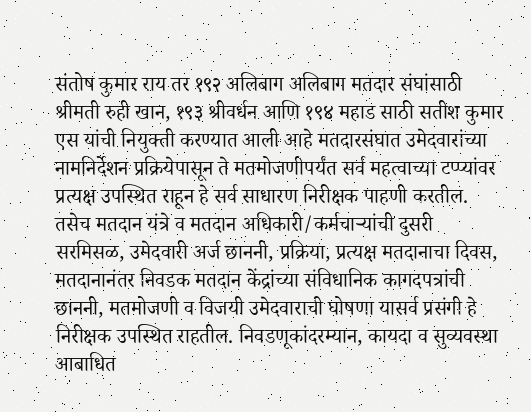संतोष कुमार राय तर १९२ अलिबाग अलिबाग मतदार संघांसाठी श्रीमती रुही खान, १९३ श्रीवर्धन आणि १९४ महाड साठी सतीश कुमार एस यांची नियुक्ती करण्यात आली आहे मतदारसंघात उमेदवारांच्या नामनिर्देशन प्रक्रियेपासून ते मतमोजणीपर्यंत सर्व महत्वाच्या टप्प्यांवर प्रत्यक्ष उपस्थित राहून हे सर्व साधारण निरीक्षक पाहणी करतील. तसेच मतदान यंत्रे व मतदान अधिकारी/कर्मचाऱ्यांची दुसरी सरमिसळ, उमेदवारी अर्ज छाननी, प्रक्रिया, प्रत्यक्ष मतदानाचा दिवस, मतदानानंतर निवडक मतदान केंद्रांच्या संविधानिक कागदपत्रांची छाननी, मतमोजणी व विजयी उमेदवाराची घोषणा यासर्व प्रसंगी हे निरीक्षक उपस्थित राहतील. निवडणूकांदरम्यान, कायदा व सुव्यवस्था आबाधित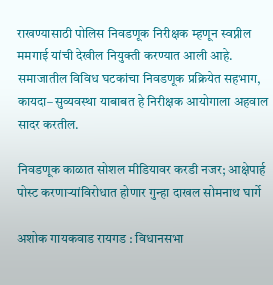राखण्यासाठी पोलिस निवडणूक निरीक्षक म्हणून स्वप्नील ममगाई यांची देखील नियुक्ती करण्यात आली आहे. समाजातील विविध घटकांचा निवडणूक प्रक्रियेत सहभाग, कायदा– सुव्यवस्था याबाबत हे निरीक्षक आयोगाला अहवाल सादर करतील.

निवडणूक काळात सोशल मीडियावर करडी नजर; आक्षेपार्ह पोस्ट करणाऱ्यांविरोधात होणार गुन्हा दाखल सोमनाथ घार्गे

अशोक गायकवाड रायगड : विधानसभा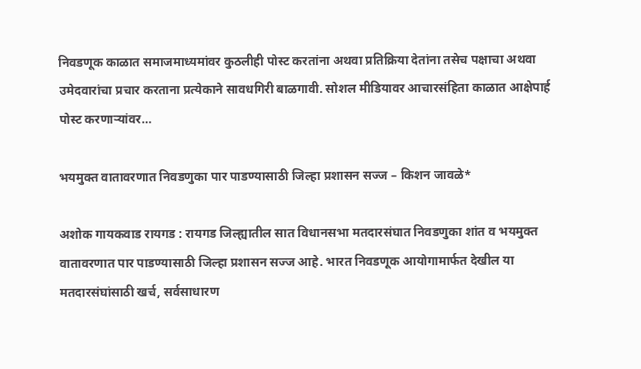निवडणूक काळात समाजमाध्यमांवर कुठलीही पोस्ट करतांना अथवा प्रतिक्रिया देतांना तसेच पक्षाचा अथवा उमेदवारांचा प्रचार करताना प्रत्येकाने सावधगिरी बाळगावी. सोशल मीडियावर आचारसंहिता काळात आक्षेपार्ह पोस्ट करणाऱ्यांवर…

भयमुक्त वातावरणात निवडणुका पार पाडण्यासाठी जिल्हा प्रशासन सज्ज – किशन जावळे*

अशोक गायकवाड रायगड : रायगड जिल्ह्यातील सात विधानसभा मतदारसंघात निवडणुका शांत व भयमुक्त वातावरणात पार पाडण्यासाठी जिल्हा प्रशासन सज्ज आहे. भारत निवडणूक आयोगामार्फत देखील या मतदारसंघांसाठी खर्च, सर्वसाधारण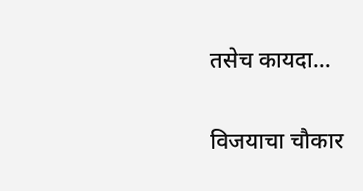तसेच कायदा…

विजयाचा चौकार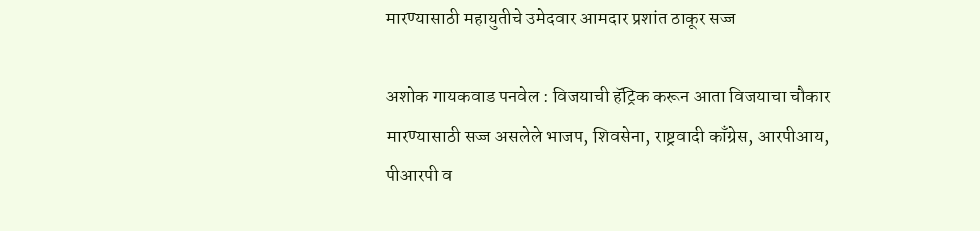मारण्यासाठी महायुतीचे उमेदवार आमदार प्रशांत ठाकूर सज्ज

अशोक गायकवाड पनवेल : विजयाची हॅट्रिक करून आता विजयाचा चौकार मारण्यासाठी सज्ज असलेले भाजप, शिवसेना, राष्ट्रवादी काँग्रेस, आरपीआय, पीआरपी व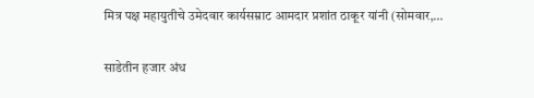मित्र पक्ष महायुतीचे उमेदवार कार्यसम्राट आमदार प्रशांत ठाकूर यांनी (सोमवार,…

साडेतीन हजार अंध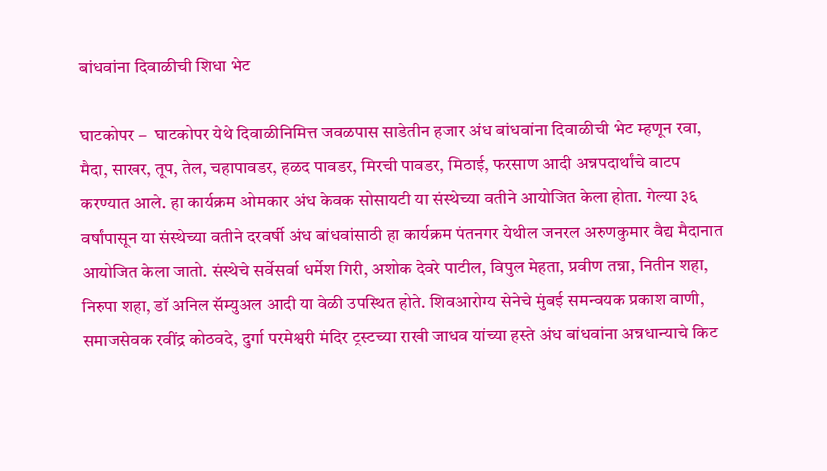बांधवांना दिवाळीची शिधा भेट

घाटकोपर –  घाटकोपर येथे दिवाळीनिमित्त जवळपास साडेतीन हजार अंध बांधवांना दिवाळीची भेट म्हणून रवा, मैदा, साखर, तूप, तेल, चहापावडर, हळद पावडर, मिरची पावडर, मिठाई, फरसाण आदी अन्नपदार्थांचे वाटप करण्यात आले. हा कार्यक्रम ओमकार अंध केवक सोसायटी या संस्थेच्या वतीने आयोजित केला होता. गेल्या ३६ वर्षांपासून या संस्थेच्या वतीने दरवर्षी अंध बांधवांसाठी हा कार्यक्रम पंतनगर येथील जनरल अरुणकुमार वैद्य मैदानात आयोजित केला जातो. संस्थेचे सर्वेसर्वा धर्मेश गिरी, अशोक देवरे पाटील, विपुल मेहता, प्रवीण तन्ना, नितीन शहा, निरुपा शहा, डॉ अनिल सॅम्युअल आदी या वेळी उपस्‍थित होते. शिवआरोग्य सेनेचे मुंबई समन्वयक प्रकाश वाणी, समाजसेवक रवींद्र कोठवदे, दुर्गा परमेश्वरी मंदिर ट्रस्टच्या राखी जाधव यांच्या हस्ते अंध बांधवांना अन्नधान्याचे किट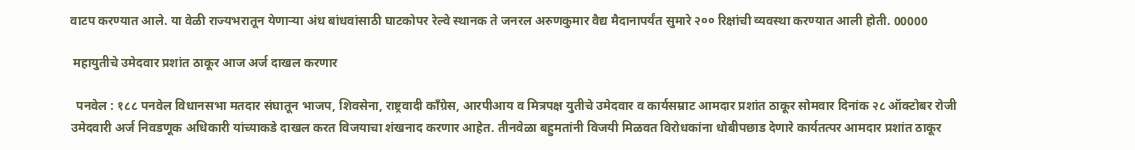वाटप करण्यात आले. या वेळी राज्यभरातून येणाऱ्या अंध बांधवांसाठी घाटकोपर रेल्वे स्थानक ते जनरल अरुणकुमार वैद्य मैदानापर्यंत सुमारे २०० रिक्षांची व्यवस्था करण्यात आली होती. 00000

 महायुतीचे उमेदवार प्रशांत ठाकूर आज अर्ज दाखल करणार

  पनवेल : १८८ पनवेल विधानसभा मतदार संघातून भाजप, शिवसेना, राष्ट्रवादी काँग्रेस, आरपीआय व मित्रपक्ष युतीचे उमेदवार व कार्यसम्राट आमदार प्रशांत ठाकूर सोमवार दिनांक २८ ऑक्टोबर रोजी उमेदवारी अर्ज निवडणूक अधिकारी यांच्याकडे दाखल करत विजयाचा शंखनाद करणार आहेत. तीनवेळा बहुमतांनी विजयी मिळवत विरोधकांना धोबीपछाड देणारे कार्यतत्पर आमदार प्रशांत ठाकूर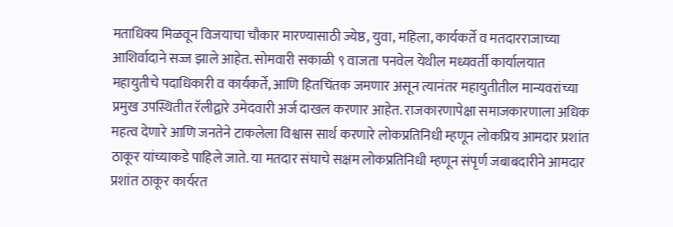मताधिक्य मिळवून विजयाचा चौकार मारण्यासाठी ज्येष्ठ, युवा, महिला, कार्यकर्ते व मतदारराजाच्या आशिर्वादाने सज्ज झाले आहेत. सोमवारी सकाळी ९ वाजता पनवेल येथील मध्यवर्ती कार्यालयात महायुतीचे पदाधिकारी व कार्यकर्ते, आणि हितचिंतक जमणार असून त्यानंतर महायुतीतील मान्यवरांच्या प्रमुख उपस्थितीत रॅलीद्वारे उमेदवारी अर्ज दाखल करणार आहेत. राजकारणापेक्षा समाजकारणाला अधिक महत्व देणारे आणि जनतेने टाकलेला विश्वास सार्थ करणारे लोकप्रतिनिधी म्हणून लोकप्रिय आमदार प्रशांत ठाकूर यांच्याकडे पाहिले जाते. या मतदार संघाचे सक्षम लोकप्रतिनिधी म्हणून संपृर्ण जबाबदारीने आमदार प्रशांत ठाकूर कार्यरत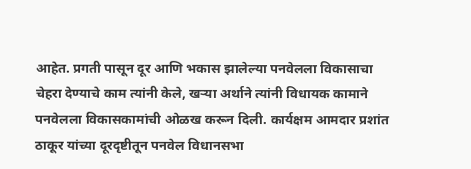आहेत. प्रगती पासून दूर आणि भकास झालेल्या पनवेलला विकासाचा चेहरा देण्याचे काम त्यांनी केले, खऱ्या अर्थाने त्यांनी विधायक कामाने पनवेलला विकासकामांची ओळख करून दिली. कार्यक्षम आमदार प्रशांत ठाकूर यांच्या दूरदृष्टीतून पनवेल विधानसभा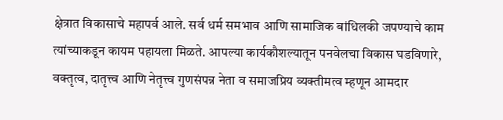क्षेत्रात विकासाचे महापर्व आले. सर्व धर्म समभाव आणि सामाजिक बांधिलकी जपण्याचे काम त्यांच्याकडून कायम पहायला मिळते. आपल्या कार्यकौशल्यातून पनवेलचा विकास घडविणारे, वक्तृत्व, दातृत्त्व आणि नेतृत्त्व गुणसंपन्न नेता व समाजप्रिय व्यक्तीमत्व म्हणून आमदार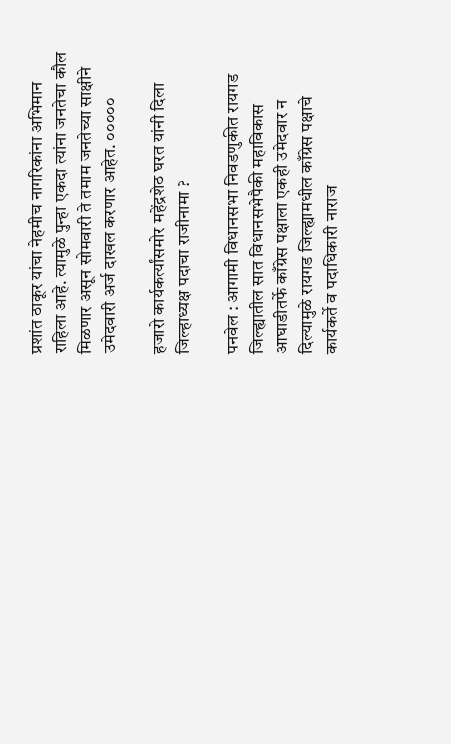प्रशांत ठाकूर यांचा नेहमीच नागरिकांना अभिमान राहिला आहे. त्यामुळे पुन्हा एकदा त्यांना जनतेचा कौल मिळणार असून सोमवारी ते तमाम जनतेच्या साक्षीने उमेदवारी अर्ज दाखल करणार आहेत. ०००००

हजारो कार्यकर्त्यांसमोर महेंद्रशेठ घरत यांनी दिला जिल्हाध्यक्ष पदाचा राजीनामा ?

पनवेल : आगामी विधानसभा निवडणुकीत रायगड जिल्ह्यातील सात विधानसभेपैकी महाविकास आघाडीतर्फे काँग्रेस पक्षाला एकही उमेदवार न दिल्यामुळे रायगड जिल्ह्यामधील काँग्रेस पक्षाचे कार्यकर्ते व पदाधिकारी नाराज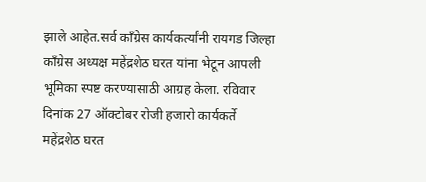झाले आहेत.सर्व काँग्रेस कार्यकर्त्यांनी रायगड जिल्हा काँग्रेस अध्यक्ष महेंद्रशेठ घरत यांना भेटून आपली भूमिका स्पष्ट करण्यासाठी आग्रह केला. रविवार दिनांक 27 ऑक्टोबर रोजी हजारो कार्यकर्ते महेंद्रशेठ घरत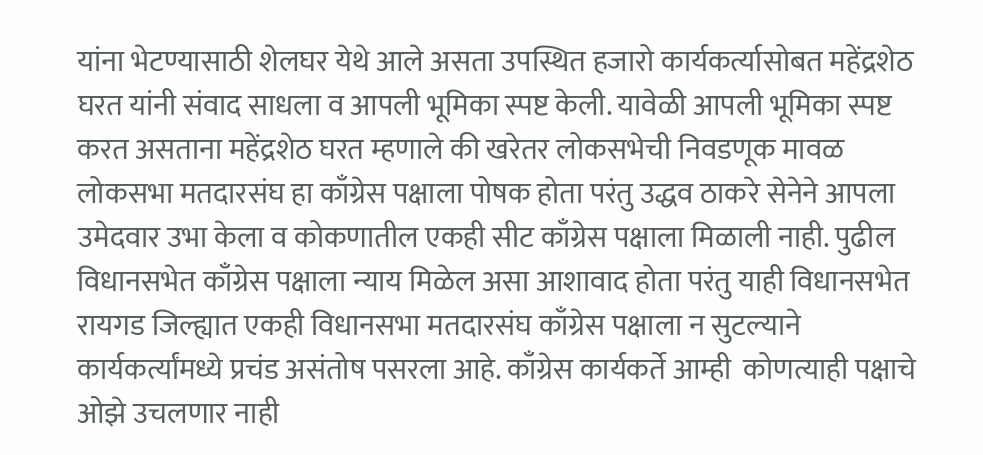यांना भेटण्यासाठी शेलघर येथे आले असता उपस्थित हजारो कार्यकर्त्यासोबत महेंद्रशेठ घरत यांनी संवाद साधला व आपली भूमिका स्पष्ट केली. यावेळी आपली भूमिका स्पष्ट करत असताना महेंद्रशेठ घरत म्हणाले की खरेतर लोकसभेची निवडणूक मावळ लोकसभा मतदारसंघ हा काँग्रेस पक्षाला पोषक होता परंतु उद्धव ठाकरे सेनेने आपला उमेदवार उभा केला व कोकणातील एकही सीट काँग्रेस पक्षाला मिळाली नाही. पुढील विधानसभेत काँग्रेस पक्षाला न्याय मिळेल असा आशावाद होता परंतु याही विधानसभेत रायगड जिल्ह्यात एकही विधानसभा मतदारसंघ काँग्रेस पक्षाला न सुटल्याने कार्यकर्त्यांमध्ये प्रचंड असंतोष पसरला आहे. काँग्रेस कार्यकर्ते आम्ही  कोणत्याही पक्षाचे ओझे उचलणार नाही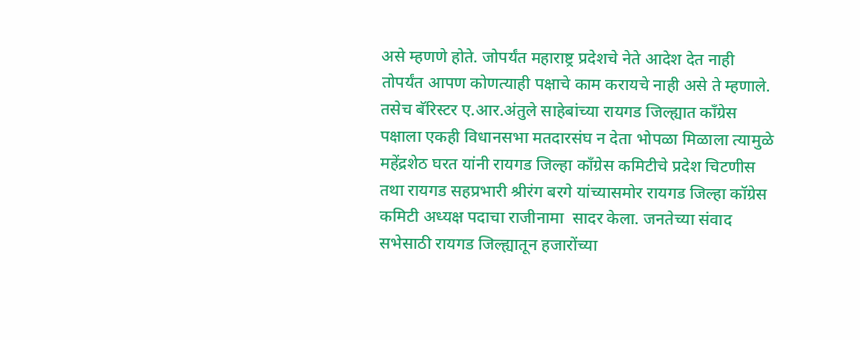असे म्हणणे होते. जोपर्यंत महाराष्ट्र प्रदेशचे नेते आदेश देत नाही तोपर्यंत आपण कोणत्याही पक्षाचे काम करायचे नाही असे ते म्हणाले. तसेच बॅरिस्टर ए.आर.अंतुले साहेबांच्या रायगड जिल्ह्यात काँग्रेस पक्षाला एकही विधानसभा मतदारसंघ न देता भोपळा मिळाला त्यामुळे महेंद्रशेठ घरत यांनी रायगड जिल्हा काँग्रेस कमिटीचे प्रदेश चिटणीस तथा रायगड सहप्रभारी श्रीरंग बरगे यांच्यासमोर रायगड जिल्हा कॉग्रेस कमिटी अध्यक्ष पदाचा राजीनामा  सादर केला. जनतेच्या संवाद सभेसाठी रायगड जिल्ह्यातून हजारोंच्या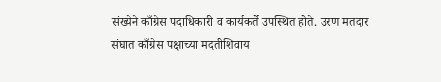संख्येने काँग्रेस पदाधिकारी व कार्यकर्ते उपस्थित होते. उरण मतदार संघात काँग्रेस पक्षाच्या मदतीशिवाय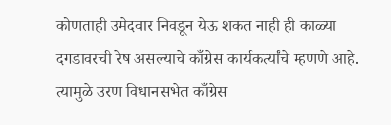कोणताही उमेदवार निवडून येऊ शकत नाही ही काळ्या दगडावरची रेष असल्याचे काँग्रेस कार्यकर्त्यांचे म्हणणे आहे. त्यामुळे उरण विधानसभेत काँग्रेस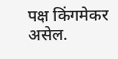पक्ष किंगमेकर असेल.